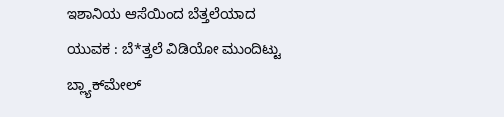ಇಶಾನಿಯ ಆಸೆಯಿಂದ ಬೆತ್ತಲೆಯಾದ  ಯುವಕ : ಬೆ*ತ್ತಲೆ ವಿಡಿಯೋ ಮುಂದಿಟ್ಟು ಬ್ಲ್ಯಾಕ್‌ಮೇಲ್‌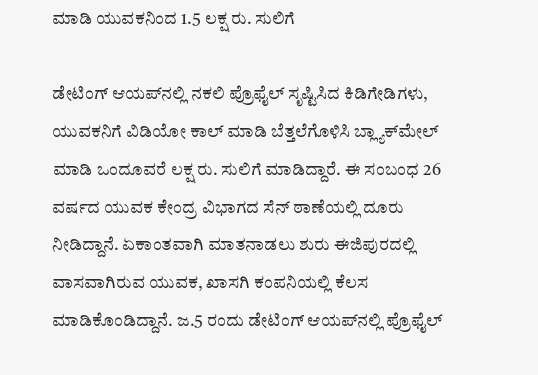ಮಾಡಿ ಯುವಕನಿಂದ 1.5 ಲಕ್ಷ ರು. ಸುಲಿಗೆ

ಡೇಟಿಂಗ್ ಆಯಪ್‌ನಲ್ಲಿ ನಕಲಿ ಪ್ರೊಫೈಲ್‌ ಸೃಷ್ಟಿಸಿದ ಕಿಡಿಗೇಡಿಗಳು, ಯುವಕನಿಗೆ ವಿಡಿಯೋ ಕಾಲ್‌ ಮಾಡಿ ಬೆತ್ತಲೆಗೊಳಿಸಿ ಬ್ಲ್ಯಾಕ್‌ಮೇಲ್ ಮಾಡಿ ಒಂದೂವರೆ ಲಕ್ಷ ರು. ಸುಲಿಗೆ ಮಾಡಿದ್ದಾರೆ. ಈ ಸಂಬಂಧ 26 ವರ್ಷದ ಯುವಕ ಕೇಂದ್ರ ವಿಭಾಗದ ಸೆನ್‌ ಠಾಣೆಯಲ್ಲಿ ದೂರು ನೀಡಿದ್ದಾನೆ. ಏಕಾಂತವಾಗಿ ಮಾತನಾಡಲು ಶುರು ಈಜಿಪುರದಲ್ಲಿ ವಾಸವಾಗಿರುವ ಯುವಕ, ಖಾಸಗಿ ಕಂಪನಿಯಲ್ಲಿ ಕೆಲಸ ಮಾಡಿಕೊಂಡಿದ್ದಾನೆ. ಜ.5 ರಂದು ಡೇಟಿಂಗ್ ಆಯಪ್‌ನಲ್ಲಿ ಪ್ರೊಫೈಲ್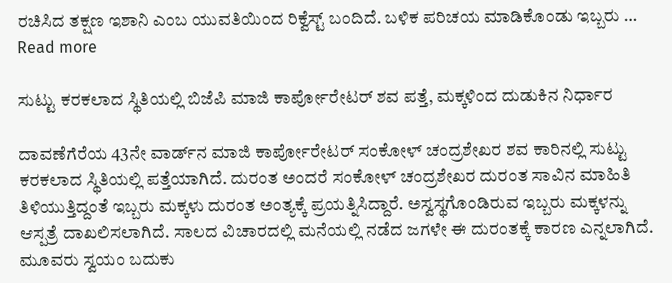ರಚಿಸಿದ ತಕ್ಷಣ ಇಶಾನಿ ಎಂಬ ಯುವತಿಯಿಂದ ರಿಕ್ವೆಸ್ಟ್ ಬಂದಿದೆ. ಬಳಿಕ ಪರಿಚಯ ಮಾಡಿಕೊಂಡು ಇಬ್ಬರು … Read more

ಸುಟ್ಟು ಕರಕಲಾದ ಸ್ಥಿತಿಯಲ್ಲಿ ಬಿಜೆಪಿ ಮಾಜಿ ಕಾರ್ಪೋರೇಟರ್ ಶವ ಪತ್ತೆ, ಮಕ್ಕಳಿಂದ ದುಡುಕಿನ ನಿರ್ಧಾರ

ದಾವಣೆಗೆರೆಯ 43ನೇ ವಾರ್ಡ್‌ನ ಮಾಜಿ ಕಾರ್ಪೋರೇಟರ್ ಸಂಕೋಳ್ ಚಂದ್ರಶೇಖರ ಶವ ಕಾರಿನಲ್ಲಿ ಸುಟ್ಟು ಕರಕಲಾದ ಸ್ಥಿತಿಯಲ್ಲಿ ಪತ್ತೆಯಾಗಿದೆ. ದುರಂತ ಅಂದರೆ ಸಂಕೋಳ್ ಚಂದ್ರಶೇಖರ ದುರಂತ ಸಾವಿನ ಮಾಹಿತಿ ತಿಳಿಯುತ್ತಿದ್ದಂತೆ ಇಬ್ಬರು ಮಕ್ಕಳು ದುರಂತ ಅಂತ್ಯಕ್ಕೆ ಪ್ರಯತ್ನಿಸಿದ್ದಾರೆ. ಅಸ್ವಸ್ಥಗೊಂಡಿರುವ ಇಬ್ಬರು ಮಕ್ಕಳನ್ನು ಆಸ್ಪತ್ರೆ ದಾಖಲಿಸಲಾಗಿದೆ. ಸಾಲದ ವಿಚಾರದಲ್ಲಿ ಮನೆಯಲ್ಲಿ ನಡೆದ ಜಗಳೇ ಈ ದುರಂತಕ್ಕೆ ಕಾರಣ ಎನ್ನಲಾಗಿದೆ. ಮೂವರು ಸ್ವಯಂ ಬದುಕು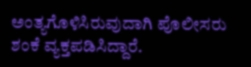ಅಂತ್ಯಗೊಳಿಸಿರುವುದಾಗಿ ಪೊಲೀಸರು ಶಂಕೆ ವ್ಯಕ್ತಪಡಿಸಿದ್ದಾರೆ.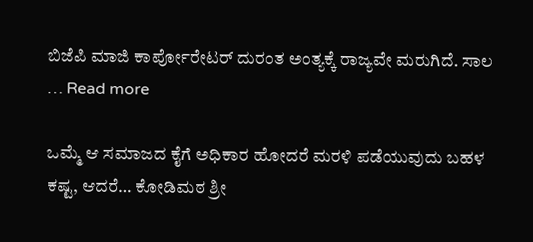ಬಿಜೆಪಿ ಮಾಜಿ ಕಾರ್ಪೋರೇಟರ್ ದುರಂತ ಅಂತ್ಯಕ್ಕೆ ರಾಜ್ಯವೇ ಮರುಗಿದೆ. ಸಾಲ … Read more

ಒಮ್ಮೆ ಆ ಸಮಾಜದ ಕೈಗೆ ಅಧಿಕಾರ ಹೋದರೆ ಮರಳಿ ಪಡೆಯುವುದು ಬಹಳ ಕಷ್ಟ, ಆದರೆ… ಕೋಡಿಮಠ ಶ್ರೀ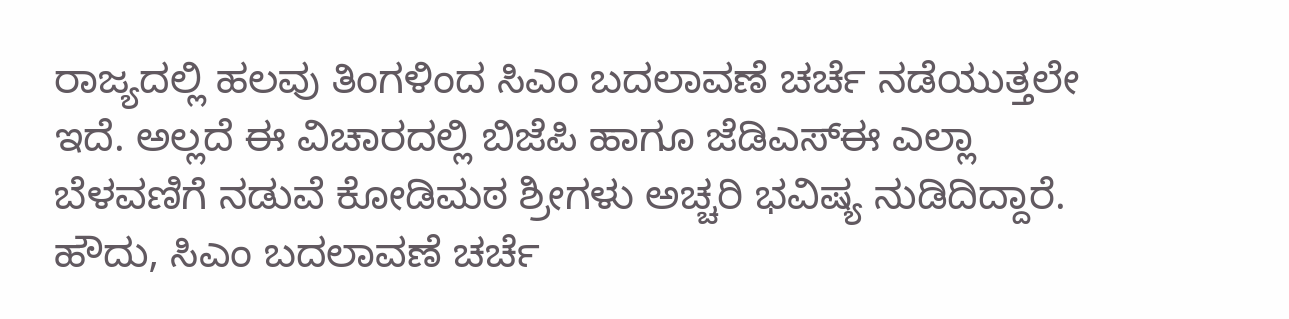ರಾಜ್ಯದಲ್ಲಿ ಹಲವು ತಿಂಗಳಿಂದ ಸಿಎಂ ಬದಲಾವಣೆ ಚರ್ಚೆ ನಡೆಯುತ್ತಲೇ ಇದೆ. ಅಲ್ಲದೆ ಈ ವಿಚಾರದಲ್ಲಿ ಬಿಜೆಪಿ ಹಾಗೂ ಜೆಡಿಎಸ್‌ಈ ಎಲ್ಲಾ ಬೆಳವಣಿಗೆ ನಡುವೆ ಕೋಡಿಮಠ ಶ್ರೀಗಳು ಅಚ್ಚರಿ ಭವಿಷ್ಯ ನುಡಿದಿದ್ದಾರೆ. ಹೌದು, ಸಿಎಂ ಬದಲಾವಣೆ ಚರ್ಚೆ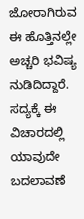ಜೋರಾಗಿರುವ ಈ ಹೊತ್ತಿನಲ್ಲೇ ಅಚ್ಚರಿ ಭವಿಷ್ಯ ನುಡಿದಿದ್ದಾರೆ. ಸದ್ಯಕ್ಕೆ ಈ ವಿಚಾರದಲ್ಲಿ ಯಾವುದೇ ಬದಲಾವಣೆ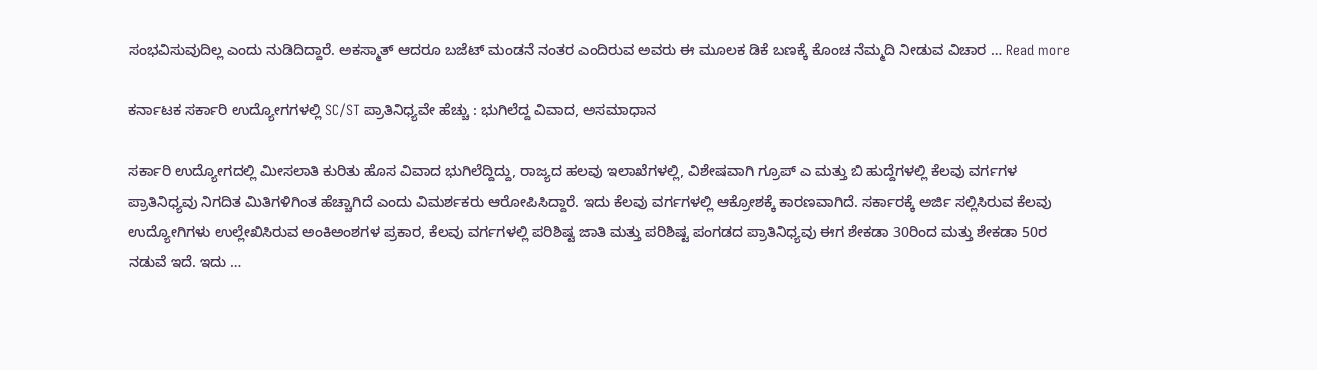ಸಂಭವಿಸುವುದಿಲ್ಲ ಎಂದು ನುಡಿದಿದ್ದಾರೆ. ಅಕಸ್ಮಾತ್‌ ಆದರೂ ಬಜೆಟ್‌ ಮಂಡನೆ ನಂತರ ಎಂದಿರುವ ಅವರು ಈ ಮೂಲಕ ಡಿಕೆ ಬಣಕ್ಕೆ ಕೊಂಚ ನೆಮ್ಮದಿ ನೀಡುವ ವಿಚಾರ … Read more

ಕರ್ನಾಟಕ ಸರ್ಕಾರಿ ಉದ್ಯೋಗಗಳಲ್ಲಿ SC/ST ಪ್ರಾತಿನಿಧ್ಯವೇ ಹೆಚ್ಚು : ಭುಗಿಲೆದ್ದ ವಿವಾದ, ಅಸಮಾಧಾನ

ಸರ್ಕಾರಿ ಉದ್ಯೋಗದಲ್ಲಿ ಮೀಸಲಾತಿ ಕುರಿತು ಹೊಸ ವಿವಾದ ಭುಗಿಲೆದ್ದಿದ್ದು, ರಾಜ್ಯದ ಹಲವು ಇಲಾಖೆಗಳಲ್ಲಿ, ವಿಶೇಷವಾಗಿ ಗ್ರೂಪ್ ಎ ಮತ್ತು ಬಿ ಹುದ್ದೆಗಳಲ್ಲಿ ಕೆಲವು ವರ್ಗಗಳ ಪ್ರಾತಿನಿಧ್ಯವು ನಿಗದಿತ ಮಿತಿಗಳಿಗಿಂತ ಹೆಚ್ಚಾಗಿದೆ ಎಂದು ವಿಮರ್ಶಕರು ಆರೋಪಿಸಿದ್ದಾರೆ. ಇದು ಕೆಲವು ವರ್ಗಗಳಲ್ಲಿ ಆಕ್ರೋಶಕ್ಕೆ ಕಾರಣವಾಗಿದೆ. ಸರ್ಕಾರಕ್ಕೆ ಅರ್ಜಿ ಸಲ್ಲಿಸಿರುವ ಕೆಲವು ಉದ್ಯೋಗಿಗಳು ಉಲ್ಲೇಖಿಸಿರುವ ಅಂಕಿಅಂಶಗಳ ಪ್ರಕಾರ, ಕೆಲವು ವರ್ಗಗಳಲ್ಲಿ ಪರಿಶಿಷ್ಟ ಜಾತಿ ಮತ್ತು ಪರಿಶಿಷ್ಟ ಪಂಗಡದ ಪ್ರಾತಿನಿಧ್ಯವು ಈಗ ಶೇಕಡಾ 30ರಿಂದ ಮತ್ತು ಶೇಕಡಾ 50ರ ನಡುವೆ ಇದೆ. ಇದು …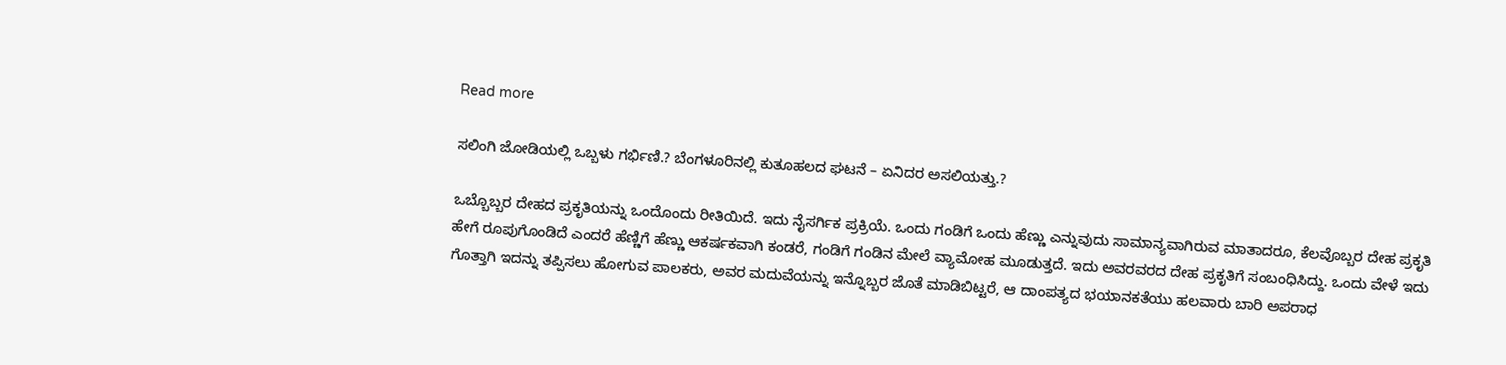Read more

ಸಲಿಂಗಿ ಜೋಡಿಯಲ್ಲಿ ಒಬ್ಬಳು ಗರ್ಭಿಣಿ.? ಬೆಂಗಳೂರಿನಲ್ಲಿ ಕುತೂಹಲದ ಘಟನೆ – ಏನಿದರ ಅಸಲಿಯತ್ತು.?

ಒಬ್ಬೊಬ್ಬರ ದೇಹದ ಪ್ರಕೃತಿಯನ್ನು ಒಂದೊಂದು ರೀತಿಯಿದೆ. ಇದು ನೈಸರ್ಗಿಕ ಪ್ರಕ್ರಿಯೆ. ಒಂದು ಗಂಡಿಗೆ ಒಂದು ಹೆಣ್ಣು ಎನ್ನುವುದು ಸಾಮಾನ್ಯವಾಗಿರುವ ಮಾತಾದರೂ, ಕೆಲವೊಬ್ಬರ ದೇಹ ಪ್ರಕೃತಿ ಹೇಗೆ ರೂಪುಗೊಂಡಿದೆ ಎಂದರೆ ಹೆಣ್ಣಿಗೆ ಹೆಣ್ಣು ಆಕರ್ಷಕವಾಗಿ ಕಂಡರೆ, ಗಂಡಿಗೆ ಗಂಡಿನ ಮೇಲೆ ವ್ಯಾಮೋಹ ಮೂಡುತ್ತದೆ. ಇದು ಅವರವರದ ದೇಹ ಪ್ರಕೃತಿಗೆ ಸಂಬಂಧಿಸಿದ್ದು. ಒಂದು ವೇಳೆ ಇದು ಗೊತ್ತಾಗಿ ಇದನ್ನು ತಪ್ಪಿಸಲು ಹೋಗುವ ಪಾಲಕರು, ಅವರ ಮದುವೆಯನ್ನು ಇನ್ನೊಬ್ಬರ ಜೊತೆ ಮಾಡಿಬಿಟ್ಟರೆ, ಆ ದಾಂಪತ್ಯದ ಭಯಾನಕತೆಯು ಹಲವಾರು ಬಾರಿ ಅಪರಾಧ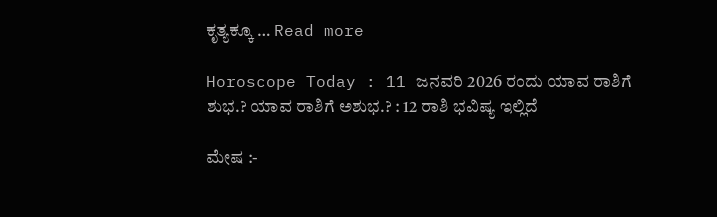ಕೃತ್ಯಕ್ಕೂ … Read more

Horoscope Today : 11 ಜನವರಿ 2026 ರಂದು ಯಾವ ರಾಶಿಗೆ ಶುಭ.? ಯಾವ ರಾಶಿಗೆ ಅಶುಭ.? : 12 ರಾಶಿ ಭವಿಷ್ಯ ಇಲ್ಲಿದೆ

ಮೇಷ :-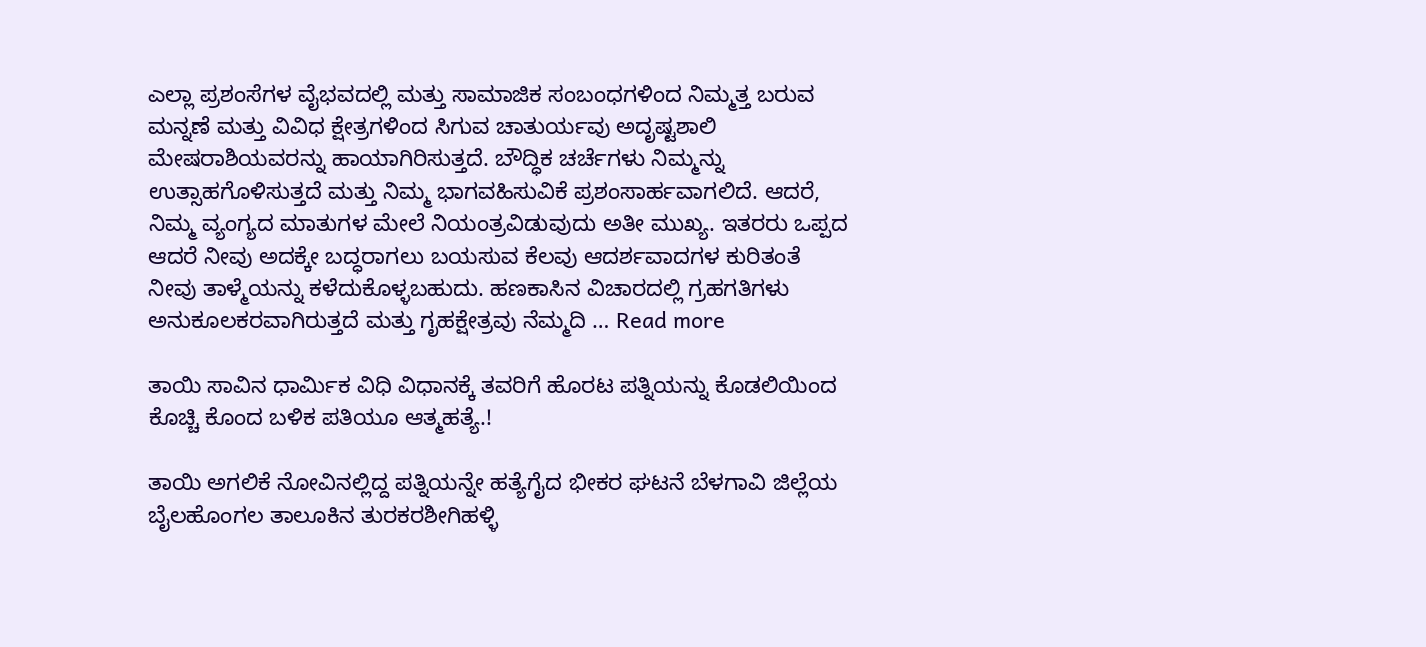ಎಲ್ಲಾ ಪ್ರಶಂಸೆಗಳ ವೈಭವದಲ್ಲಿ ಮತ್ತು ಸಾಮಾಜಿಕ ಸಂಬಂಧಗಳಿಂದ ನಿಮ್ಮತ್ತ ಬರುವ ಮನ್ನಣೆ ಮತ್ತು ವಿವಿಧ ಕ್ಷೇತ್ರಗಳಿಂದ ಸಿಗುವ ಚಾತುರ್ಯವು ಅದೃಷ್ಟಶಾಲಿ ಮೇಷರಾಶಿಯವರನ್ನು ಹಾಯಾಗಿರಿಸುತ್ತದೆ. ಬೌದ್ಧಿಕ ಚರ್ಚೆಗಳು ನಿಮ್ಮನ್ನು ಉತ್ಸಾಹಗೊಳಿಸುತ್ತದೆ ಮತ್ತು ನಿಮ್ಮ ಭಾಗವಹಿಸುವಿಕೆ ಪ್ರಶಂಸಾರ್ಹವಾಗಲಿದೆ. ಆದರೆ, ನಿಮ್ಮ ವ್ಯಂಗ್ಯದ ಮಾತುಗಳ ಮೇಲೆ ನಿಯಂತ್ರವಿಡುವುದು ಅತೀ ಮುಖ್ಯ. ಇತರರು ಒಪ್ಪದ ಆದರೆ ನೀವು ಅದಕ್ಕೇ ಬದ್ಧರಾಗಲು ಬಯಸುವ ಕೆಲವು ಆದರ್ಶವಾದಗಳ ಕುರಿತಂತೆ ನೀವು ತಾಳ್ಮೆಯನ್ನು ಕಳೆದುಕೊಳ್ಳಬಹುದು. ಹಣಕಾಸಿನ ವಿಚಾರದಲ್ಲಿ ಗ್ರಹಗತಿಗಳು ಅನುಕೂಲಕರವಾಗಿರುತ್ತದೆ ಮತ್ತು ಗೃಹಕ್ಷೇತ್ರವು ನೆಮ್ಮದಿ … Read more

ತಾಯಿ ಸಾವಿನ ಧಾರ್ಮಿಕ ವಿಧಿ ವಿಧಾನಕ್ಕೆ ತವರಿಗೆ ಹೊರಟ ಪತ್ನಿಯನ್ನು ಕೊಡಲಿಯಿಂದ ಕೊಚ್ಚಿ ಕೊಂದ ಬಳಿಕ ಪತಿಯೂ ಆತ್ಮಹತ್ಯೆ.!

ತಾಯಿ ಅಗಲಿಕೆ ನೋವಿನಲ್ಲಿದ್ದ ಪತ್ನಿಯನ್ನೇ ಹತ್ಯೆಗೈದ ಭೀಕರ ಘಟನೆ ಬೆಳಗಾವಿ ಜಿಲ್ಲೆಯ ಬೈಲಹೊಂಗಲ ತಾಲೂಕಿನ ತುರಕರಶೀಗಿಹಳ್ಳಿ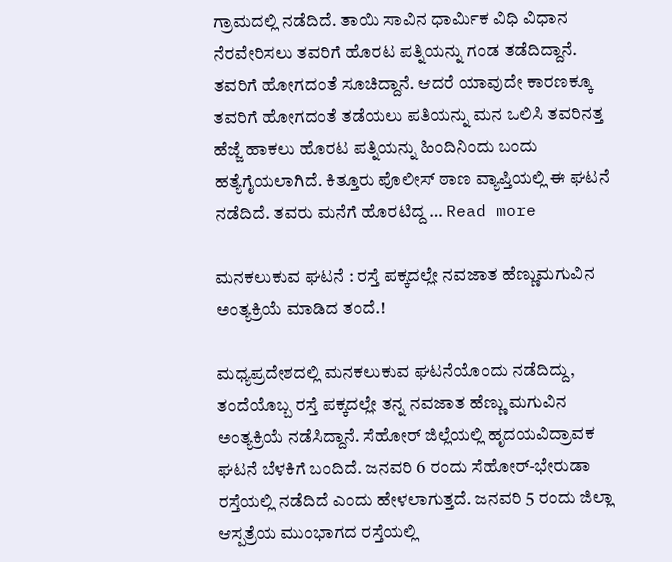ಗ್ರಾಮದಲ್ಲಿ ನಡೆದಿದೆ. ತಾಯಿ ಸಾವಿನ ಧಾರ್ಮಿಕ ವಿಧಿ ವಿಧಾನ ನೆರವೇರಿಸಲು ತವರಿಗೆ ಹೊರಟ ಪತ್ನಿಯನ್ನು ಗಂಡ ತಡೆದಿದ್ದಾನೆ. ತವರಿಗೆ ಹೋಗದಂತೆ ಸೂಚಿದ್ದಾನೆ. ಆದರೆ ಯಾವುದೇ ಕಾರಣಕ್ಕೂ ತವರಿಗೆ ಹೋಗದಂತೆ ತಡೆಯಲು ಪತಿಯನ್ನು ಮನ ಒಲಿಸಿ ತವರಿನತ್ತ ಹೆಜ್ಜೆ ಹಾಕಲು ಹೊರಟ ಪತ್ನಿಯನ್ನು ಹಿಂದಿನಿಂದು ಬಂದು ಹತ್ಯೆಗೈಯಲಾಗಿದೆ. ಕಿತ್ತೂರು ಪೊಲೀಸ್ ಠಾಣ ವ್ಯಾಪ್ತಿಯಲ್ಲಿ ಈ ಘಟನೆ ನಡೆದಿದೆ. ತವರು ಮನೆಗೆ ಹೊರಟಿದ್ದ … Read more

ಮನಕಲುಕುವ ಘಟನೆ : ರಸ್ತೆ ಪಕ್ಕದಲ್ಲೇ ನವಜಾತ ಹೆಣ್ಣುಮಗುವಿನ ಅಂತ್ಯಕ್ರಿಯೆ ಮಾಡಿದ ತಂದೆ.!

ಮಧ್ಯಪ್ರದೇಶದಲ್ಲಿ ಮನಕಲುಕುವ ಘಟನೆಯೊಂದು ನಡೆದಿದ್ದು, ತಂದೆಯೊಬ್ಬ ರಸ್ತೆ ಪಕ್ಕದಲ್ಲೇ ತನ್ನ ನವಜಾತ ಹೆಣ್ಣು ಮಗುವಿನ ಅಂತ್ಯಕ್ರಿಯೆ ನಡೆಸಿದ್ದಾನೆ. ಸೆಹೋರ್ ಜಿಲ್ಲೆಯಲ್ಲಿ ಹೃದಯವಿದ್ರಾವಕ ಘಟನೆ ಬೆಳಕಿಗೆ ಬಂದಿದೆ. ಜನವರಿ 6 ರಂದು ಸೆಹೋರ್-ಭೇರುಡಾ ರಸ್ತೆಯಲ್ಲಿ ನಡೆದಿದೆ ಎಂದು ಹೇಳಲಾಗುತ್ತದೆ. ಜನವರಿ 5 ರಂದು ಜಿಲ್ಲಾ ಆಸ್ಪತ್ರೆಯ ಮುಂಭಾಗದ ರಸ್ತೆಯಲ್ಲಿ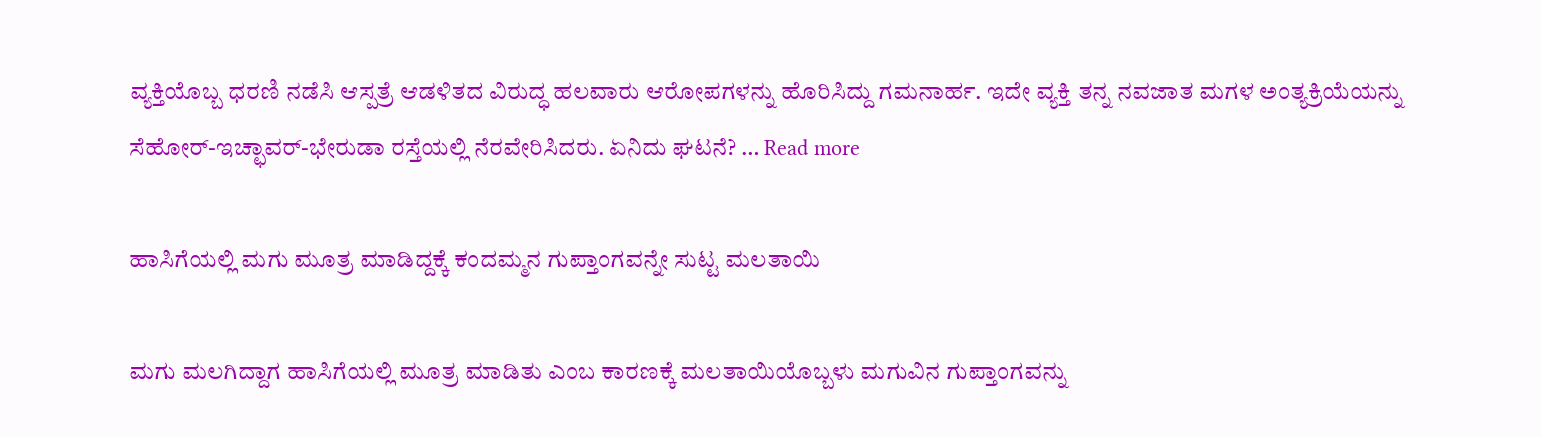ವ್ಯಕ್ತಿಯೊಬ್ಬ ಧರಣಿ ನಡೆಸಿ ಆಸ್ಪತ್ರೆ ಆಡಳಿತದ ವಿರುದ್ಧ ಹಲವಾರು ಆರೋಪಗಳನ್ನು ಹೊರಿಸಿದ್ದು ಗಮನಾರ್ಹ. ಇದೇ ವ್ಯಕ್ತಿ ತನ್ನ ನವಜಾತ ಮಗಳ ಅಂತ್ಯಕ್ರಿಯೆಯನ್ನು ಸೆಹೋರ್-ಇಚ್ಛಾವರ್-ಭೇರುಡಾ ರಸ್ತೆಯಲ್ಲಿ ನೆರವೇರಿಸಿದರು. ಏನಿದು ಘಟನೆ? … Read more

ಹಾಸಿಗೆಯಲ್ಲಿ ಮಗು ಮೂತ್ರ ಮಾಡಿದ್ದಕ್ಕೆ ಕಂದಮ್ಮನ ಗುಪ್ತಾಂಗವನ್ನೇ ಸುಟ್ಟ ಮಲತಾಯಿ

ಮಗು ಮಲಗಿದ್ದಾಗ ಹಾಸಿಗೆಯಲ್ಲಿ ಮೂತ್ರ ಮಾಡಿತು ಎಂಬ ಕಾರಣಕ್ಕೆ ಮಲತಾಯಿಯೊಬ್ಬಳು ಮಗುವಿನ ಗುಪ್ತಾಂಗವನ್ನು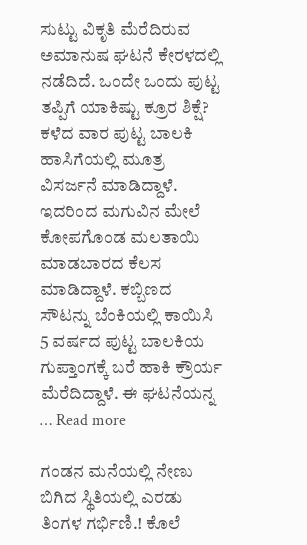ಸುಟ್ಟು ವಿಕೃತಿ ಮೆರೆದಿರುವ ಅಮಾನುಷ ಘಟನೆ ಕೇರಳದಲ್ಲಿ ನಡೆದಿದೆ. ಒಂದೇ ಒಂದು ಪುಟ್ಟ ತಪ್ಪಿಗೆ ಯಾಕಿಷ್ಟು ಕ್ರೂರ ಶಿಕ್ಷೆ? ಕಳೆದ ವಾರ ಪುಟ್ಟ ಬಾಲಕಿ ಹಾಸಿಗೆಯಲ್ಲಿ ಮೂತ್ರ ವಿಸರ್ಜನೆ ಮಾಡಿದ್ದಾಳೆ. ಇದರಿಂದ ಮಗುವಿನ ಮೇಲೆ ಕೋಪಗೊಂಡ ಮಲತಾಯಿ ಮಾಡಬಾರದ ಕೆಲಸ ಮಾಡಿದ್ದಾಳೆ. ಕಬ್ಬಿಣದ ಸೌಟನ್ನು ಬೆಂಕಿಯಲ್ಲಿ ಕಾಯಿಸಿ 5 ವರ್ಷದ ಪುಟ್ಟ ಬಾಲಕಿಯ ಗುಪ್ತಾಂಗಕ್ಕೆ ಬರೆ ಹಾಕಿ ಕ್ರೌರ್ಯ ಮೆರೆದಿದ್ದಾಳೆ. ಈ ಘಟನೆಯನ್ನ … Read more

ಗಂಡನ ಮನೆಯಲ್ಲಿ ನೇಣು ಬಿಗಿದ ಸ್ಥಿತಿಯಲ್ಲಿ ಎರಡು ತಿಂಗಳ ಗರ್ಭಿಣಿ.! ಕೊಲೆ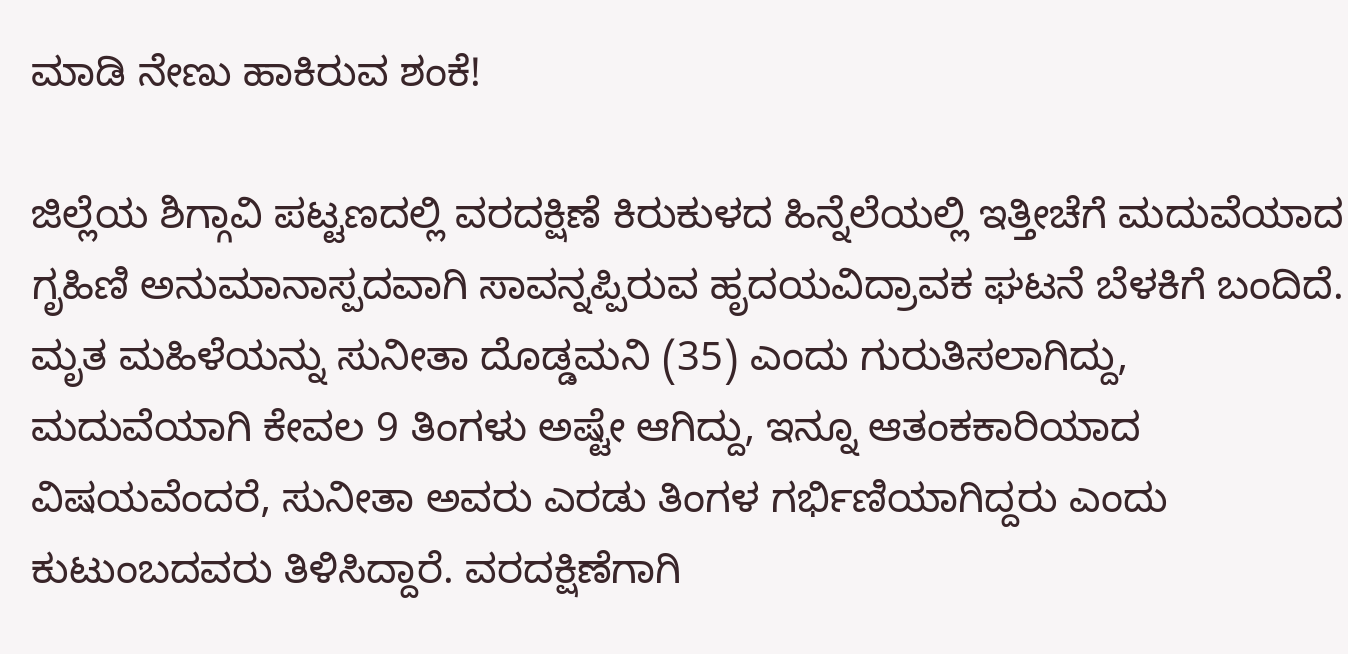ಮಾಡಿ ನೇಣು ಹಾಕಿರುವ ಶಂಕೆ!

ಜಿಲ್ಲೆಯ ಶಿಗ್ಗಾವಿ ಪಟ್ಟಣದಲ್ಲಿ ವರದಕ್ಷಿಣೆ ಕಿರುಕುಳದ ಹಿನ್ನೆಲೆಯಲ್ಲಿ ಇತ್ತೀಚೆಗೆ ಮದುವೆಯಾದ ಗೃಹಿಣಿ ಅನುಮಾನಾಸ್ಪದವಾಗಿ ಸಾವನ್ನಪ್ಪಿರುವ ಹೃದಯವಿದ್ರಾವಕ ಘಟನೆ ಬೆಳಕಿಗೆ ಬಂದಿದೆ. ಮೃತ ಮಹಿಳೆಯನ್ನು ಸುನೀತಾ ದೊಡ್ಡಮನಿ (35) ಎಂದು ಗುರುತಿಸಲಾಗಿದ್ದು, ಮದುವೆಯಾಗಿ ಕೇವಲ 9 ತಿಂಗಳು ಅಷ್ಟೇ ಆಗಿದ್ದು, ಇನ್ನೂ ಆತಂಕಕಾರಿಯಾದ ವಿಷಯವೆಂದರೆ, ಸುನೀತಾ ಅವರು ಎರಡು ತಿಂಗಳ ಗರ್ಭಿಣಿಯಾಗಿದ್ದರು ಎಂದು ಕುಟುಂಬದವರು ತಿಳಿಸಿದ್ದಾರೆ. ವರದಕ್ಷಿಣೆಗಾಗಿ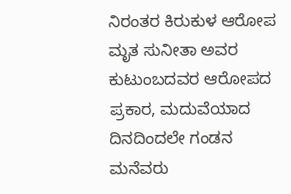ನಿರಂತರ ಕಿರುಕುಳ ಆರೋಪ ಮೃತ ಸುನೀತಾ ಅವರ ಕುಟುಂಬದವರ ಆರೋಪದ ಪ್ರಕಾರ, ಮದುವೆಯಾದ ದಿನದಿಂದಲೇ ಗಂಡನ ಮನೆವರು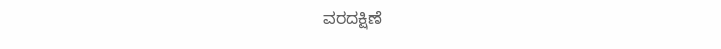ವರದಕ್ಷಿಣೆ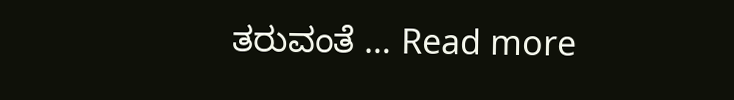ತರುವಂತೆ … Read more